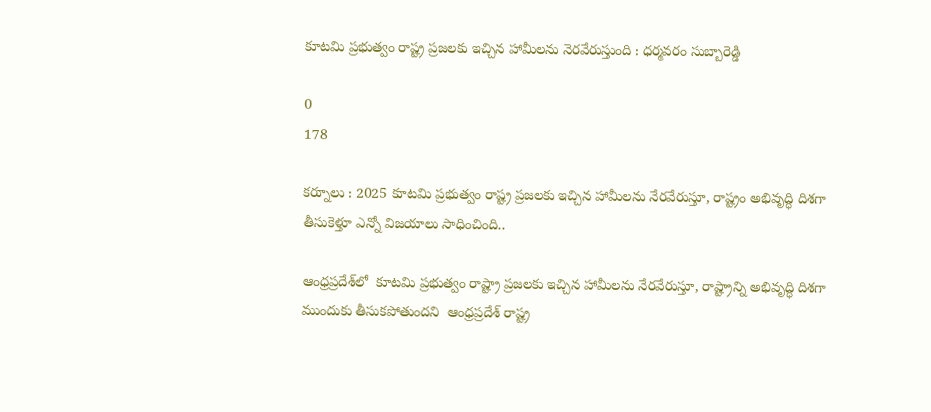కూటమి ప్రభుత్వం రాష్ట్ర ప్రజలకు ఇచ్చిన హామీలను నెరవేరుస్తుంది : ధర్మవరం సుబ్బారెడ్డి

0
178

కర్నూలు : 2025 కూటమి ప్రభుత్వం రాష్ట్ర ప్రజలకు ఇచ్చిన హామీలను నేరవేరుస్తూ, రాష్ట్రం అభివృద్ధి దిశగా తీసుకెళ్తూ ఎన్నో విజయాలు సాధించింది..

ఆంధ్రప్రదేశ్‌లో  కూటమి ప్రభుత్వం రాష్ట్రా ప్రజలకు ఇచ్చిన హామీలను నేరవేరుస్తూ, రాష్ట్రాన్ని అభివృద్ధి దిశగా ముందుకు తీసుకపోతుందని  ఆంధ్రప్రదేశ్ రాష్ట్ర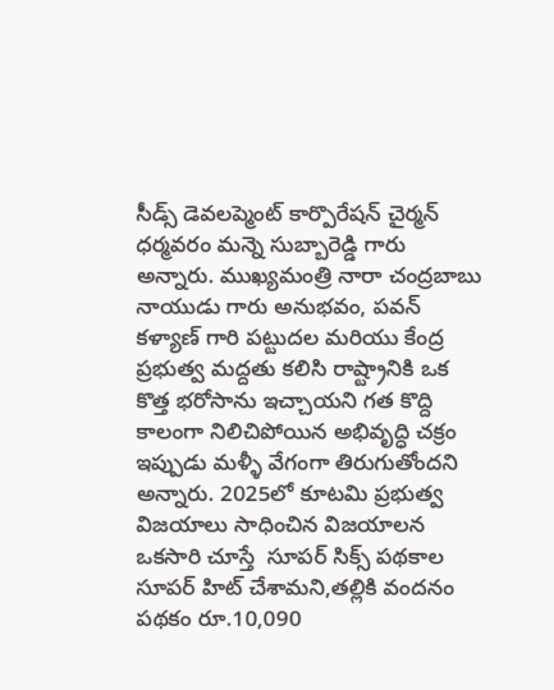సీడ్స్ డెవలప్మెంట్ కార్పొరేషన్ చైర్మన్ ధర్మవరం మన్నె సుబ్బారెడ్డి గారు అన్నారు. ముఖ్యమంత్రి నారా చంద్రబాబు నాయుడు గారు అనుభవం, పవన్ కళ్యాణ్ గారి పట్టుదల మరియు కేంద్ర ప్రభుత్వ మద్దతు కలిసి రాష్ట్రానికి ఒక కొత్త భరోసాను ఇచ్చాయని గత కొద్ది కాలంగా నిలిచిపోయిన అభివృద్ధి చక్రం ఇప్పుడు మళ్ళీ వేగంగా తిరుగుతోందని అన్నారు. 2025లో కూటమి ప్రభుత్వ విజయాలు సాధించిన విజయాలన ఒకసారి చూస్తే  సూపర్ సిక్స్ పథకాల సూపర్ హిట్ చేశామని,తల్లికి వందనం పథకం రూ.10,090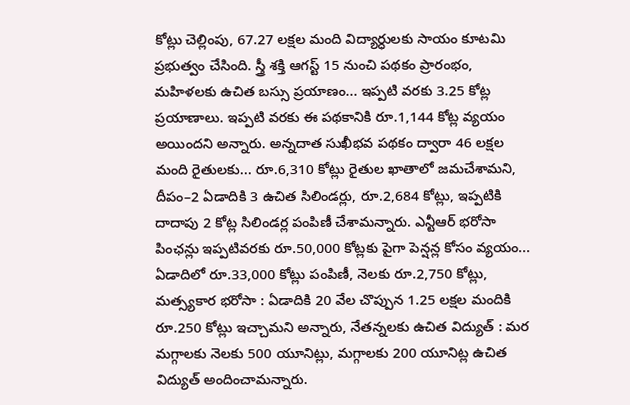కోట్లు చెల్లింపు, 67.27 లక్షల మంది విద్యార్ధులకు సాయం కూటమి ప్రభుత్వం చేసింది. స్త్రీ శక్తి ఆగస్ట్ 15 నుంచి పథకం ప్రారంభం, మహిళలకు ఉచిత బస్సు ప్రయాణం... ఇప్పటి వరకు 3.25 కోట్ల ప్రయాణాలు. ఇప్పటి వరకు ఈ పథకానికి రూ.1,144 కోట్ల వ్యయం అయిందని అన్నారు. అన్నదాత సుఖీభవ పథకం ద్వారా 46 లక్షల మంది రైతులకు... రూ.6,310 కోట్లు రైతుల ఖాతాలో జమచేశామని, దీపం–2 ఏడాదికి 3 ఉచిత సిలిండర్లు, రూ.2,684 కోట్లు, ఇప్పటికి దాదాపు 2 కోట్ల సిలిండర్ల పంపిణీ చేశామన్నారు. ఎన్టీఆర్ భరోసా పింఛన్లు ఇప్పటివరకు రూ.50,000 కోట్లకు పైగా పెన్షన్ల కోసం వ్యయం... ఏడాదిలో రూ.33,000 కోట్లు పంపిణీ, నెలకు రూ.2,750 కోట్లు, మత్స్యకార భరోసా : ఏడాదికి 20 వేల చొప్పున 1.25 లక్షల మందికి రూ.250 కోట్లు ఇచ్చామని అన్నారు, నేతన్నలకు ఉచిత విద్యుత్ : మర మగ్గాలకు నెలకు 500 యూనిట్లు, మగ్గాలకు 200 యూనిట్ల ఉచిత విద్యుత్ అందించామన్నారు.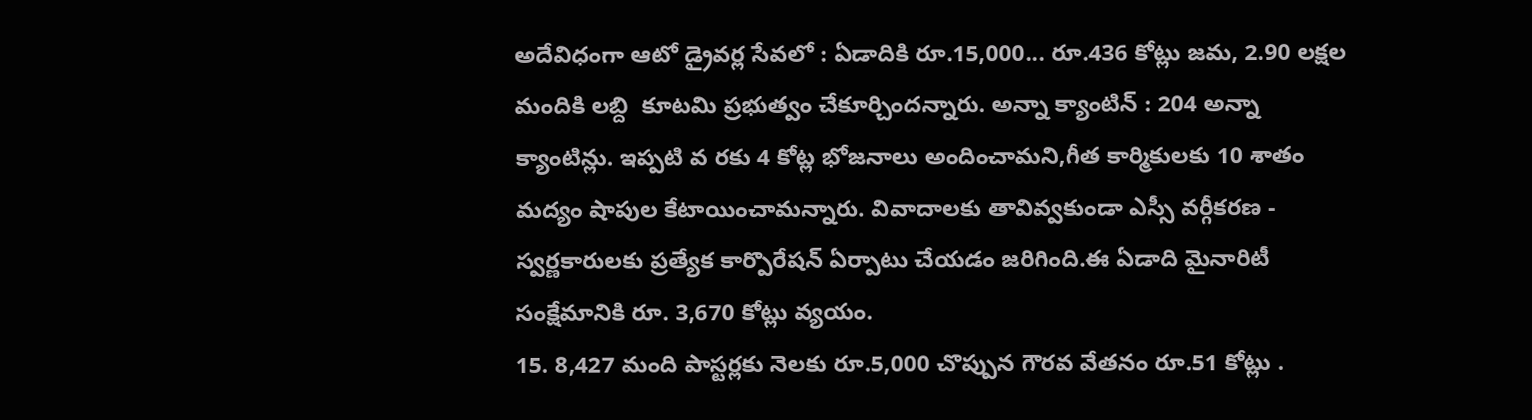అదేవిధంగా ఆటో డ్రైవర్ల సేవలో : ఏడాదికి రూ.15,000... రూ.436 కోట్లు జమ, 2.90 లక్షల మందికి లబ్ది  కూటమి ప్రభుత్వం చేకూర్చిందన్నారు. అన్నా క్యాంటిన్ : 204 అన్నా క్యాంటిన్లు. ఇప్పటి వ రకు 4 కోట్ల భోజనాలు అందించామని,గీత కార్మికులకు 10 శాతం మద్యం షాపుల కేటాయించామన్నారు. వివాదాలకు తావివ్వకుండా ఎస్సీ వర్గీకరణ - స్వర్ణకారులకు ప్రత్యేక కార్పొరేషన్ ఏర్పాటు చేయడం జరిగింది.ఈ ఏడాది మైనారిటీ సంక్షేమానికి రూ. 3,670 కోట్లు వ్యయం.
15. 8,427 మంది పాస్టర్లకు నెలకు రూ.5,000 చొప్పున గౌరవ వేతనం రూ.51 కోట్లు .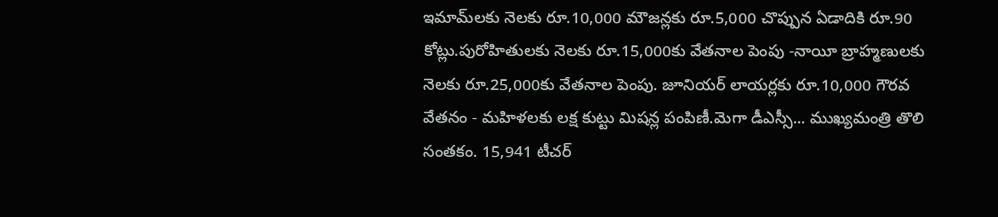ఇమామ్‌లకు నెలకు రూ.10,000 మౌజన్లకు రూ.5,000 చొప్పున ఏడాదికి రూ.90 కోట్లు.పురోహితులకు నెలకు రూ.15,000కు వేతనాల పెంపు -నాయీ బ్రాహ్మణులకు నెలకు రూ.25,000కు వేతనాల పెంపు. జూనియర్ లాయర్లకు రూ.10,000 గౌరవ వేతనం - మహిళలకు లక్ష కుట్టు మిషన్ల పంపిణీ.మెగా డీఎస్సీ... ముఖ్యమంత్రి తొలి సంతకం. 15,941 టీచర్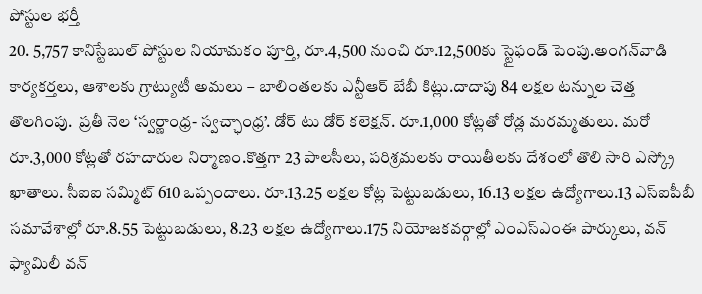పోస్టుల భర్తీ
20. 5,757 కానిస్టేబుల్ పోస్టుల నియామకం పూర్తి, రూ.4,500 నుంచి రూ.12,500కు స్టైఫండ్ పెంపు.అంగన్‌వాడి కార్యకర్తలు, ఆశాలకు గ్రాట్యుటీ అమలు – బాలింతలకు ఎన్టీఆర్ బేబీ కిట్లు.దాదాపు 84 లక్షల టన్నుల చెత్త తొలగింపు.  ప్రతీ నెల ‘స్వర్ణాంధ్ర- స్వచ్ఛాంధ్ర’. డోర్ టు డోర్ కలెక్షన్. రూ.1,000 కోట్లతో రోడ్ల మరమ్మతులు. మరో రూ.3,000 కోట్లతో రహదారుల నిర్మాణం.కొత్తగా 23 పాలసీలు, పరిశ్రమలకు రాయితీలకు దేశంలో తొలి సారి ఎస్క్రో ఖాతాలు. సీఐఐ సమ్మిట్ 610 ఒప్పందాలు. రూ.13.25 లక్షల కోట్ల పెట్టుబడులు, 16.13 లక్షల ఉద్యోగాలు.13 ఎస్ఐపీబీ సమావేశాల్లో రూ.8.55 పెట్టుబడులు, 8.23 లక్షల ఉద్యోగాలు.175 నియోజకవర్గాల్లో ఎంఎస్ఎంఈ పార్కులు, వన్ ఫ్యామిలీ వన్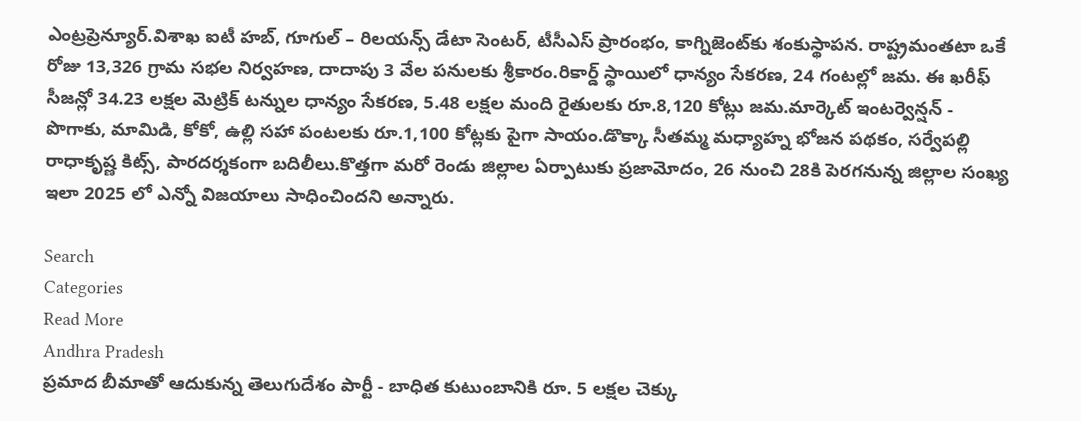ఎంట్రప్రెన్యూర్.విశాఖ ఐటీ హబ్, గూగుల్ – రిలయన్స్ డేటా సెంటర్, టీసీఎస్ ప్రారంభం, కాగ్నిజెంట్‌కు శంకుస్థాపన. రాష్ట్రమంతటా ఒకే రోజు 13,326 గ్రామ సభల నిర్వహణ, దాదాపు 3 వేల పనులకు శ్రీకారం.రికార్డ్ స్థాయిలో ధాన్యం సేకరణ, 24 గంటల్లో జమ. ఈ ఖరీఫ్‌ సీజన్లో 34.23 లక్షల మెట్రిక్ టన్నుల ధాన్యం సేకరణ, 5.48 లక్షల మంది రైతులకు రూ.8,120 కోట్లు జమ.మార్కెట్ ఇంటర్వెన్షన్ - పొగాకు, మామిడి, కోకో, ఉల్లి సహా పంటలకు రూ.1,100 కోట్లకు పైగా సాయం.డొక్కా సీతమ్మ మధ్యాహ్న భోజన పథకం, సర్వేపల్లి రాధాకృష్ణ కిట్స్, పారదర్శకంగా బదిలీలు.కొత్తగా మరో రెండు జిల్లాల ఏర్పాటుకు ప్రజామోదం, 26 నుంచి 28కి పెరగనున్న జిల్లాల సంఖ్య ఇలా 2025 లో ఎన్నో విజయాలు సాధించిందని అన్నారు.

Search
Categories
Read More
Andhra Pradesh
ప్రమాద బీమాతో ఆదుకున్న తెలుగుదేశం పార్టీ - బాధిత కుటుంబానికి రూ. 5 లక్షల చెక్కు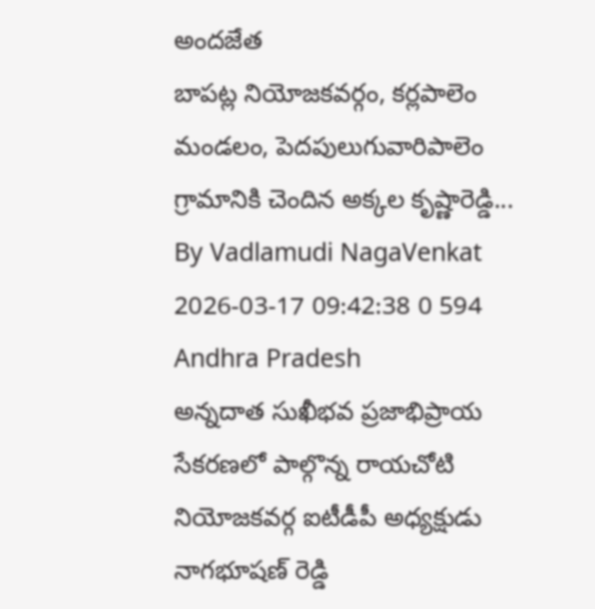అందజేత
బాపట్ల నియోజకవర్గం, కర్లపాలెం మండలం, పెదపులుగువారిపాలెం గ్రామానికి చెందిన అక్కల కృష్ణారెడ్డి...
By Vadlamudi NagaVenkat 2026-03-17 09:42:38 0 594
Andhra Pradesh
అన్నదాత సుఖీభవ ప్రజాభిప్రాయ సేకరణలో పాల్గొన్న రాయచోటి నియోజకవర్గ ఐటీడీపీ అధ్యక్షుడు నాగభూషణ్ రెడ్డి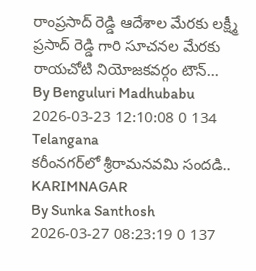రాంప్రసాద్ రెడ్డి ఆదేశాల మేరకు లక్ష్మీ ప్రసాద్ రెడ్డి గారి సూచనల మేరకు రాయచోటి నియోజకవర్గం టౌన్...
By Benguluri Madhubabu 2026-03-23 12:10:08 0 134
Telangana
కరీంనగర్‌లో శ్రీరామనవమి సందడి..
KARIMNAGAR
By Sunka Santhosh 2026-03-27 08:23:19 0 137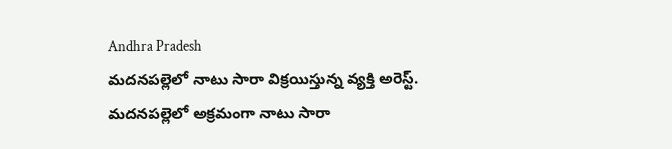Andhra Pradesh
మదనపల్లెలో నాటు సారా విక్రయిస్తున్న వ్యక్తి అరెస్ట్.
మదనపల్లెలో అక్రమంగా నాటు సారా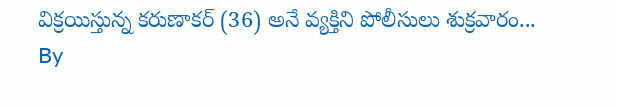విక్రయిస్తున్న కరుణాకర్ (36) అనే వ్యక్తిని పోలీసులు శుక్రవారం...
By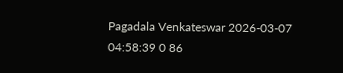Pagadala Venkateswar 2026-03-07 04:58:39 0 86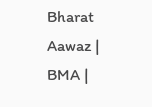Bharat Aawaz | BMA |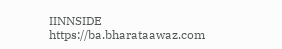IINNSIDE https://ba.bharataawaz.com